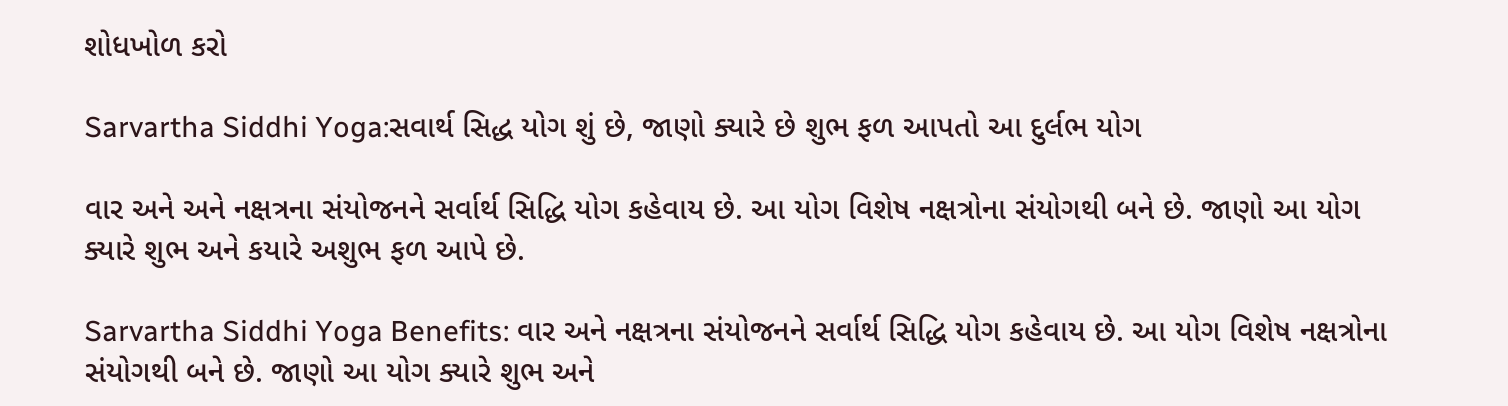શોધખોળ કરો

Sarvartha Siddhi Yoga:સવાર્થ સિદ્ધ યોગ શું છે, જાણો ક્યારે છે શુભ ફળ આપતો આ દુર્લભ યોગ

વાર અને અને નક્ષત્રના સંયોજનને સર્વાર્થ સિદ્ધિ યોગ કહેવાય છે. આ યોગ વિશેષ નક્ષત્રોના સંયોગથી બને છે. જાણો આ યોગ ક્યારે શુભ અને કયારે અશુભ ફળ આપે છે.

Sarvartha Siddhi Yoga Benefits: વાર અને નક્ષત્રના સંયોજનને સર્વાર્થ સિદ્ધિ યોગ કહેવાય છે. આ યોગ વિશેષ નક્ષત્રોના સંયોગથી બને છે. જાણો આ યોગ ક્યારે શુભ અને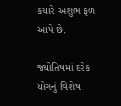કયારે અશુભ ફળ આપે છે.

જ્યોતિષમાં દરેક યોગનું વિશેષ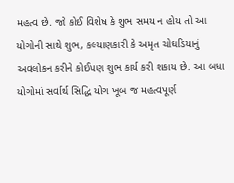મહત્વ છે. જો કોઈ વિશેષ કે શુભ સમય ન હોય તો આ યોગોની સાથે શુભ, કલ્યાણકારી કે અમૃત ચોઘડિયાનું અવલોકન કરીને કોઈપણ શુભ કાર્ય કરી શકાય છે. આ બધા યોગોમાં સર્વાર્થ સિદ્ધિ યોગ ખૂબ જ મહત્વપૂર્ણ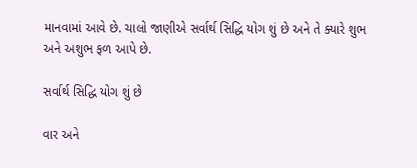માનવામાં આવે છે. ચાલો જાણીએ સર્વાર્થ સિદ્ધિ યોગ શું છે અને તે ક્યારે શુભ અને અશુભ ફળ આપે છે.

સર્વાર્થ સિદ્ધિ યોગ શું છે

વાર અને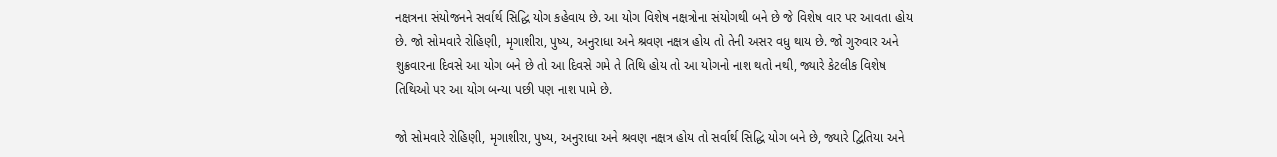નક્ષત્રના સંયોજનને સર્વાર્થ સિદ્ધિ યોગ કહેવાય છે. આ યોગ વિશેષ નક્ષત્રોના સંયોગથી બને છે જે વિશેષ વાર પર આવતા હોય છે. જો સોમવારે રોહિણી, મૃગાશીરા, પુષ્ય, અનુરાધા અને શ્રવણ નક્ષત્ર હોય તો તેની અસર વધુ થાય છે. જો ગુરુવાર અને શુક્રવારના દિવસે આ યોગ બને છે તો આ દિવસે ગમે તે તિથિ હોય તો આ યોગનો નાશ થતો નથી, જ્યારે કેટલીક વિશેષ તિથિઓ પર આ યોગ બન્યા પછી પણ નાશ પામે છે.

જો સોમવારે રોહિણી, મૃગાશીરા, પુષ્ય, અનુરાધા અને શ્રવણ નક્ષત્ર હોય તો સર્વાર્થ સિદ્ધિ યોગ બને છે, જ્યારે દ્વિતિયા અને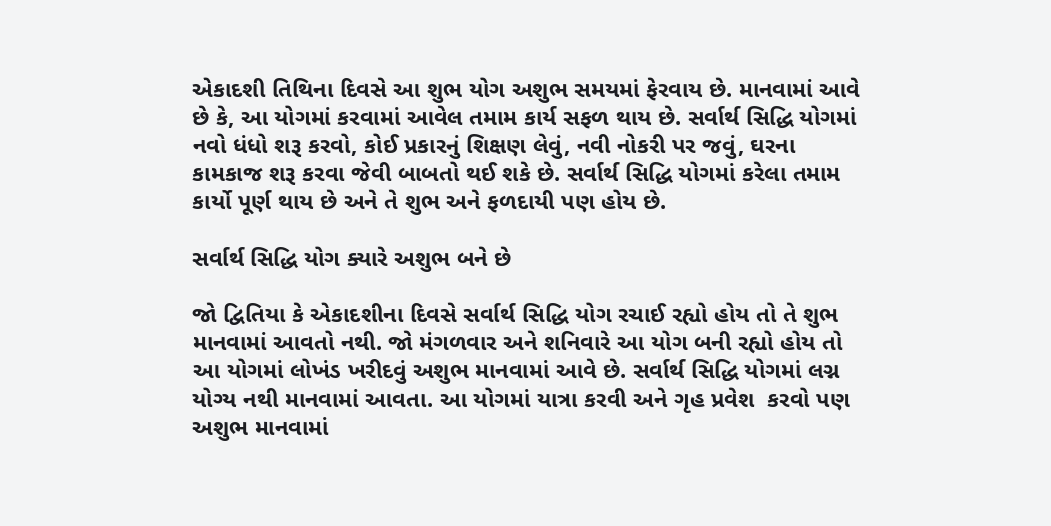એકાદશી તિથિના દિવસે આ શુભ યોગ અશુભ સમયમાં ફેરવાય છે. માનવામાં આવે છે કે, આ યોગમાં કરવામાં આવેલ તમામ કાર્ય સફળ થાય છે. સર્વાર્થ સિદ્ધિ યોગમાં નવો ધંધો શરૂ કરવો, કોઈ પ્રકારનું શિક્ષણ લેવું, નવી નોકરી પર જવું, ઘરના કામકાજ શરૂ કરવા જેવી બાબતો થઈ શકે છે. સર્વાર્થ સિદ્ધિ યોગમાં કરેલા તમામ કાર્યો પૂર્ણ થાય છે અને તે શુભ અને ફળદાયી પણ હોય છે.

સર્વાર્થ સિદ્ધિ યોગ ક્યારે અશુભ બને છે

જો દ્વિતિયા કે એકાદશીના દિવસે સર્વાર્થ સિદ્ધિ યોગ રચાઈ રહ્યો હોય તો તે શુભ માનવામાં આવતો નથી. જો મંગળવાર અને શનિવારે આ યોગ બની રહ્યો હોય તો આ યોગમાં લોખંડ ખરીદવું અશુભ માનવામાં આવે છે. સર્વાર્થ સિદ્ધિ યોગમાં લગ્ન યોગ્ય નથી માનવામાં આવતા. આ યોગમાં યાત્રા કરવી અને ગૃહ પ્રવેશ  કરવો પણ અશુભ માનવામાં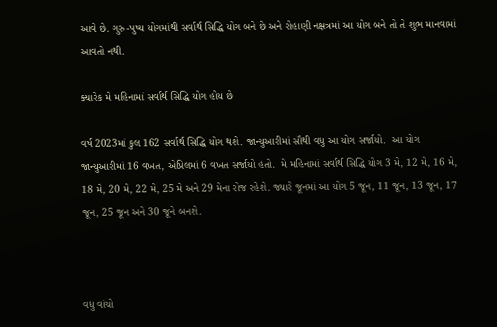આવે છે. ગુરુ-પુષ્ય યોગમાંથી સર્વાર્થ સિદ્ધિ યોગ બને છે અને રોહાણી નક્ષત્રમાં આ યોગ બને તો તે શુભ માનવામાં આવતો નથી.

ક્યારેક મે મહિનામાં સર્વાર્થ સિદ્ધિ યોગ હોય છે

વર્ષ 2023માં કુલ 162 સર્વાર્થ સિદ્ધિ યોગ થશે. જાન્યુઆરીમાં સૌથી વધુ આ યોગ સર્જાયો.  આ યોગ જાન્યુઆરીમાં 16 વખત, એપ્રિલમાં 6 વખત સર્જાયો હતો.  મે મહિનામાં સર્વાર્થ સિદ્ધિ યોગ 3 મે, 12 મે, 16 મે, 18 મે, 20 મે, 22 મે, 25 મે અને 29 મેના રોજ રહેશે. જ્યારે જૂનમાં આ યોગ 5 જૂન, 11 જૂન, 13 જૂન, 17 જૂન, 25 જૂન અને 30 જૂને બનશે.



વધુ વાંચો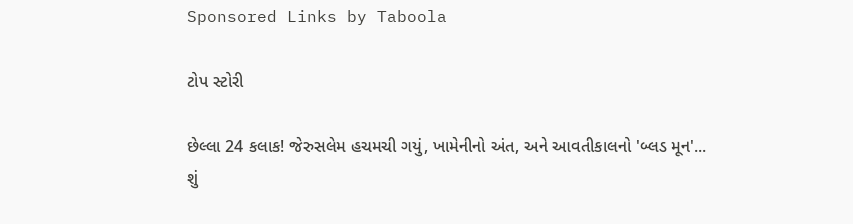Sponsored Links by Taboola

ટોપ સ્ટોરી

છેલ્લા 24 કલાક! જેરુસલેમ હચમચી ગયું, ખામેનીનો અંત, અને આવતીકાલનો 'બ્લડ મૂન'... શું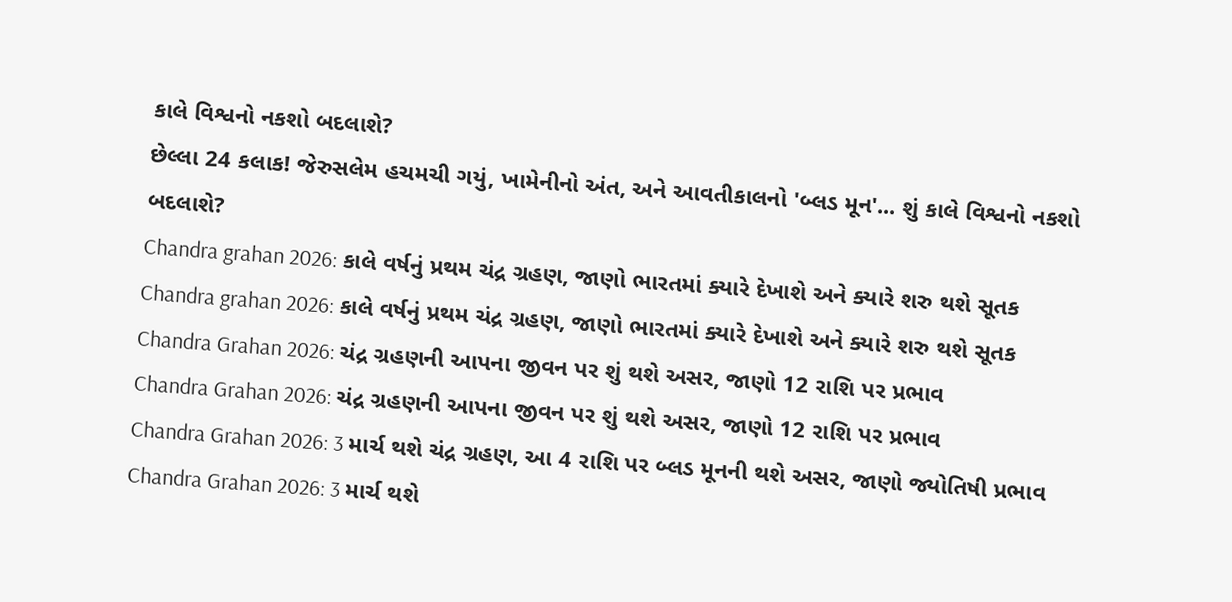કાલે વિશ્વનો નકશો બદલાશે?
છેલ્લા 24 કલાક! જેરુસલેમ હચમચી ગયું, ખામેનીનો અંત, અને આવતીકાલનો 'બ્લડ મૂન'... શું કાલે વિશ્વનો નકશો બદલાશે?
Chandra grahan 2026: કાલે વર્ષનું પ્રથમ ચંદ્ર ગ્રહણ, જાણો ભારતમાં ક્યારે દેખાશે અને ક્યારે શરુ થશે સૂતક
Chandra grahan 2026: કાલે વર્ષનું પ્રથમ ચંદ્ર ગ્રહણ, જાણો ભારતમાં ક્યારે દેખાશે અને ક્યારે શરુ થશે સૂતક
Chandra Grahan 2026: ચંદ્ર ગ્રહણની આપના જીવન પર શું થશે અસર, જાણો 12 રાશિ પર પ્રભાવ
Chandra Grahan 2026: ચંદ્ર ગ્રહણની આપના જીવન પર શું થશે અસર, જાણો 12 રાશિ પર પ્રભાવ
Chandra Grahan 2026: 3 માર્ચ થશે ચંદ્ર ગ્રહણ, આ 4 રાશિ પર બ્લડ મૂનની થશે અસર, જાણો જ્યોતિષી પ્રભાવ
Chandra Grahan 2026: 3 માર્ચ થશે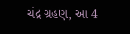ચંદ્ર ગ્રહણ, આ 4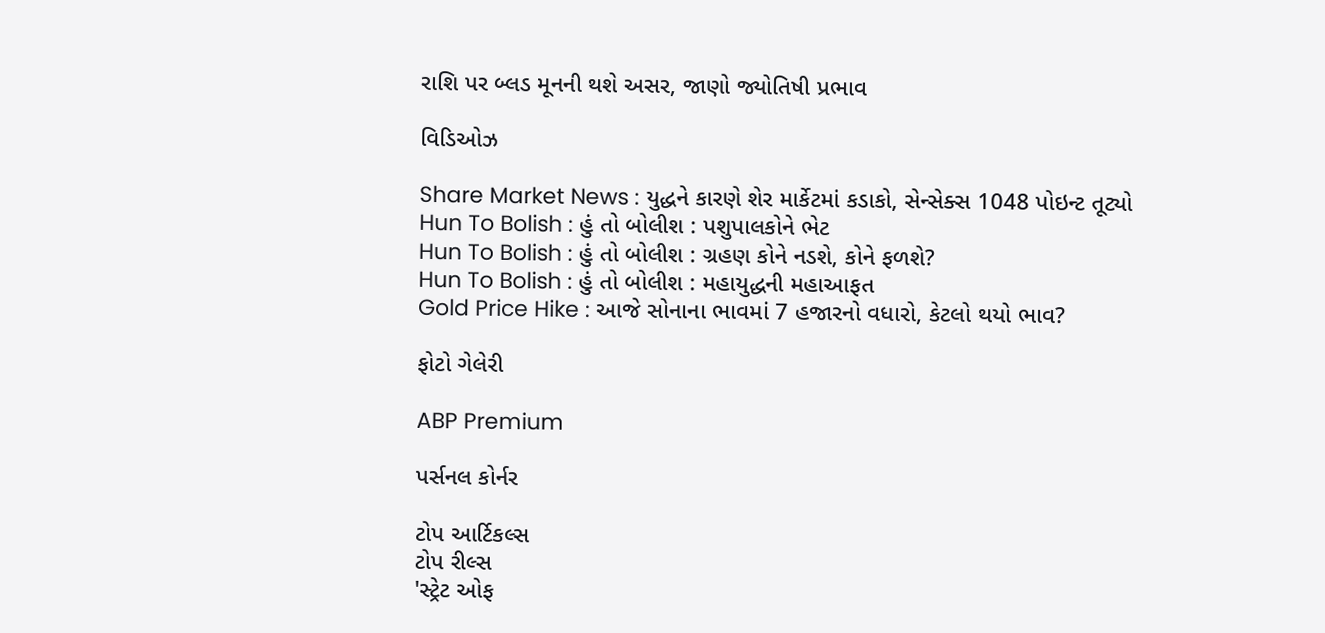રાશિ પર બ્લડ મૂનની થશે અસર, જાણો જ્યોતિષી પ્રભાવ

વિડિઓઝ

Share Market News : યુદ્ધને કારણે શેર માર્કેટમાં કડાકો, સેન્સેક્સ 1048 પોઇન્ટ તૂટ્યો
Hun To Bolish : હું તો બોલીશ : પશુપાલકોને ભેટ
Hun To Bolish : હું તો બોલીશ : ગ્રહણ કોને નડશે, કોને ફળશે?
Hun To Bolish : હું તો બોલીશ : મહાયુદ્ધની મહાઆફત
Gold Price Hike : આજે સોનાના ભાવમાં 7 હજારનો વધારો, કેટલો થયો ભાવ?

ફોટો ગેલેરી

ABP Premium

પર્સનલ કોર્નર

ટોપ આર્ટિકલ્સ
ટોપ રીલ્સ
'સ્ટ્રેટ ઓફ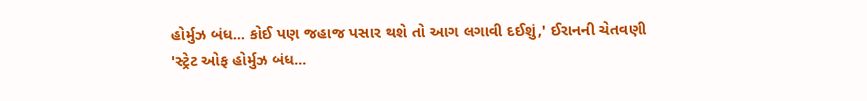હોર્મુઝ બંધ... કોઈ પણ જહાજ પસાર થશે તો આગ લગાવી દઈશું,' ઈરાનની ચેતવણી
'સ્ટ્રેટ ઓફ હોર્મુઝ બંધ...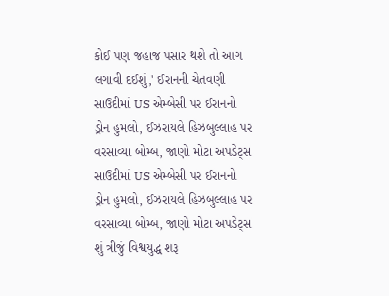કોઈ પણ જહાજ પસાર થશે તો આગ લગાવી દઈશું,' ઈરાનની ચેતવણી
સાઉદીમાં US એમ્બેસી પર ઈરાનનો ડ્રોન હુમલો, ઈઝરાયલે હિઝબુલ્લાહ પર વરસાવ્યા બોમ્બ, જાણો મોટા અપડેટ્સ
સાઉદીમાં US એમ્બેસી પર ઈરાનનો ડ્રોન હુમલો, ઈઝરાયલે હિઝબુલ્લાહ પર વરસાવ્યા બોમ્બ, જાણો મોટા અપડેટ્સ
શું ત્રીજું વિશ્વયુદ્ધ શરૂ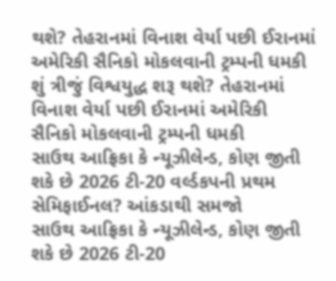થશે? તેહરાનમાં વિનાશ વેર્યા પછી ઈરાનમાં અમેરિકી સૈનિકો મોકલવાની ટ્રમ્પની ધમકી
શું ત્રીજું વિશ્વયુદ્ધ શરૂ થશે? તેહરાનમાં વિનાશ વેર્યા પછી ઈરાનમાં અમેરિકી સૈનિકો મોકલવાની ટ્રમ્પની ધમકી
સાઉથ આફ્રિકા કે ન્યૂઝીલેન્ડ, કોણ જીતી શકે છે 2026 ટી-20 વર્લ્ડકપની પ્રથમ સેમિફાઈનલ? આંકડાથી સમજો
સાઉથ આફ્રિકા કે ન્યૂઝીલેન્ડ, કોણ જીતી શકે છે 2026 ટી-20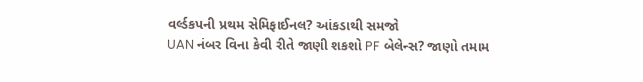વર્લ્ડકપની પ્રથમ સેમિફાઈનલ? આંકડાથી સમજો
UAN નંબર વિના કેવી રીતે જાણી શકશો PF બેલેન્સ? જાણો તમામ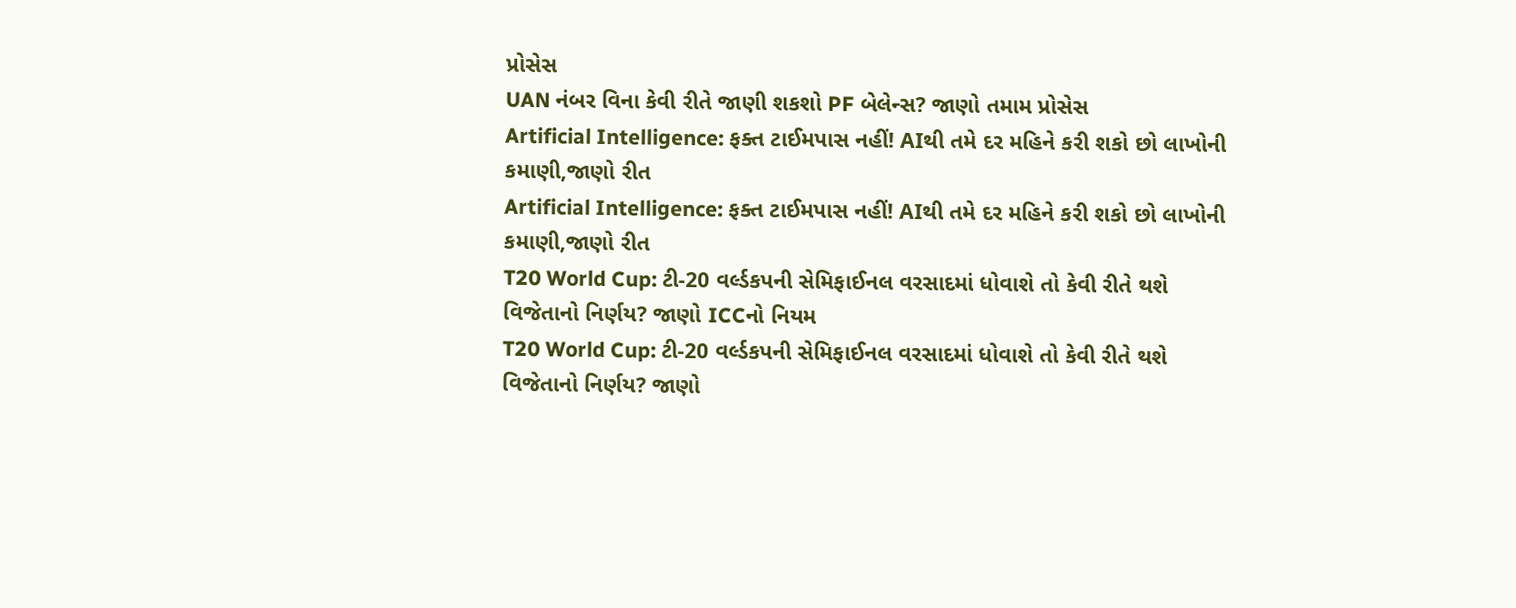પ્રોસેસ
UAN નંબર વિના કેવી રીતે જાણી શકશો PF બેલેન્સ? જાણો તમામ પ્રોસેસ
Artificial Intelligence: ફક્ત ટાઈમપાસ નહીં! AIથી તમે દર મહિને કરી શકો છો લાખોની કમાણી,જાણો રીત
Artificial Intelligence: ફક્ત ટાઈમપાસ નહીં! AIથી તમે દર મહિને કરી શકો છો લાખોની કમાણી,જાણો રીત
T20 World Cup: ટી-20 વર્લ્ડકપની સેમિફાઈનલ વરસાદમાં ધોવાશે તો કેવી રીતે થશે વિજેતાનો નિર્ણય? જાણો ICCનો નિયમ
T20 World Cup: ટી-20 વર્લ્ડકપની સેમિફાઈનલ વરસાદમાં ધોવાશે તો કેવી રીતે થશે વિજેતાનો નિર્ણય? જાણો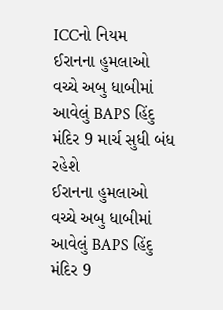ICCનો નિયમ
ઈરાનના હુમલાઓ વચ્ચે અબુ ધાબીમાં આવેલું BAPS હિંદુ મંદિર 9 માર્ચ સુધી બંધ રહેશે
ઈરાનના હુમલાઓ વચ્ચે અબુ ધાબીમાં આવેલું BAPS હિંદુ મંદિર 9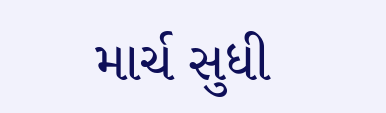માર્ચ સુધી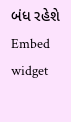બંધ રહેશે
Embed widget